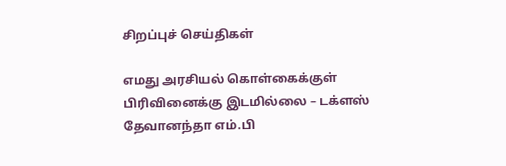சிறப்புச் செய்திகள்

எமது அரசியல் கொள்கைக்குள் பிரிவினைக்கு இடமில்லை – டக்ளஸ் தேவானந்தா எம்.பி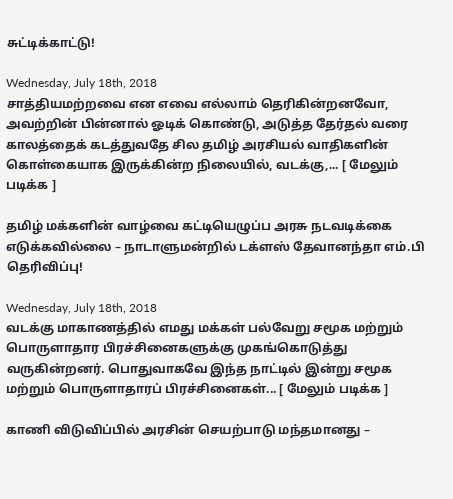சுட்டிக்காட்டு!

Wednesday, July 18th, 2018
சாத்தியமற்றவை என எவை எல்லாம் தெரிகின்றனவோ, அவற்றின் பின்னால் ஓடிக் கொண்டு, அடுத்த தேர்தல் வரை காலத்தைக் கடத்துவதே சில தமிழ் அரசியல் வாதிகளின் கொள்கையாக இருக்கின்ற நிலையில், வடக்கு,... [ மேலும் படிக்க ]

தமிழ் மக்களின் வாழ்வை கட்டியெழுப்ப அரசு நடவடிக்கை எடுக்கவில்லை – நாடாளுமன்றில் டக்ளஸ் தேவானந்தா எம்.பி தெரிவிப்பு!

Wednesday, July 18th, 2018
வடக்கு மாகாணத்தில் எமது மக்கள் பல்வேறு சமூக மற்றும் பொருளாதார பிரச்சினைகளுக்கு முகங்கொடுத்து வருகின்றனர். பொதுவாகவே இந்த நாட்டில் இன்று சமூக மற்றும் பொருளாதாரப் பிரச்சினைகள்... [ மேலும் படிக்க ]

காணி விடுவிப்பில் அரசின் செயற்பாடு மந்தமானது –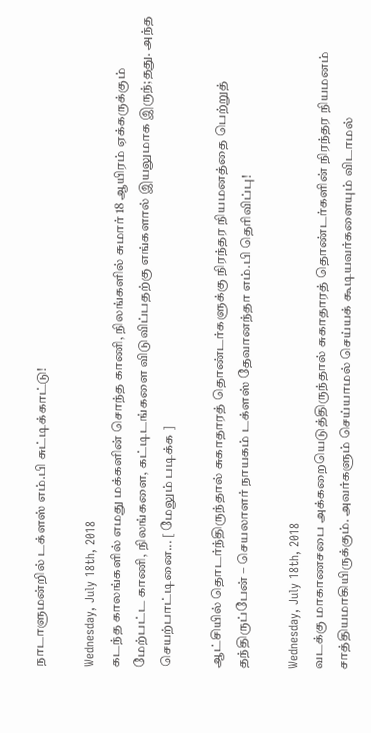நாடாளுமன்றில் டக்ளஸ் எம்.பி சுட்டிக்காட்டு!

Wednesday, July 18th, 2018
கடந்த காலங்களில் எமது மக்களின் சொந்த காணி, நிலங்களில் சுமார் 18 ஆயிரம் ஏக்கருக்கும் மேற்பட்ட காணி, நிலங்களை, கட்டிடங்களை விடுவிப்பதற்கு எங்களால் இயலுமாக இருந்;தது. அந்த செயற்பாட்டினை... [ மேலும் படிக்க ]

ஆட்சியில் தொடர்ந்திருந்தால் சுகாதாரத் தொண்டர்களுக்கு நிரந்தர நியமனத்தை பெற்றுத் தந்திருப்பேன் – செயலாளர் நாயகம் டக்ளஸ் தேவானந்தா எம்.பி தெரிவிப்பு!

Wednesday, July 18th, 2018
வடக்கு மாகாணசபை அக்கறையெடுத்திருந்தால் சுகாதாரத் தொண்டர்களின் நிரந்தர நியமனம் சாத்தியமாகியிருக்கும். அவர்களும் செய்யாமல் செய்யக் கூடியவர்களையும் விடாமல்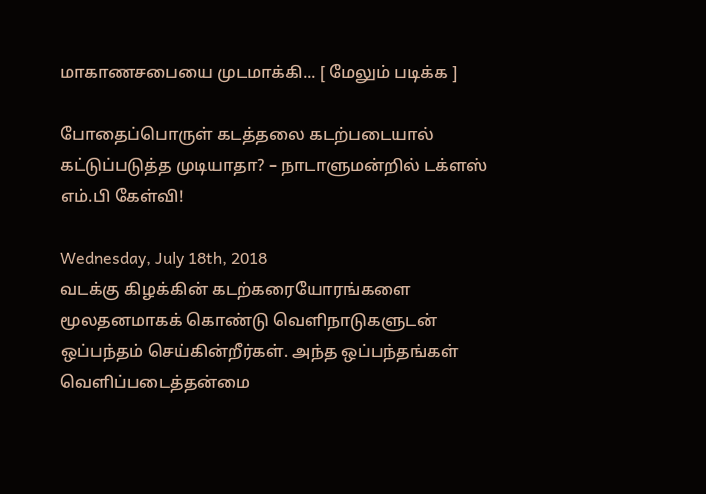மாகாணசபையை முடமாக்கி... [ மேலும் படிக்க ]

போதைப்பொருள் கடத்தலை கடற்படையால் கட்டுப்படுத்த முடியாதா? – நாடாளுமன்றில் டக்ளஸ் எம்.பி கேள்வி!

Wednesday, July 18th, 2018
வடக்கு கிழக்கின் கடற்கரையோரங்களை மூலதனமாகக் கொண்டு வெளிநாடுகளுடன் ஒப்பந்தம் செய்கின்றீர்கள். அந்த ஒப்பந்தங்கள் வெளிப்படைத்தன்மை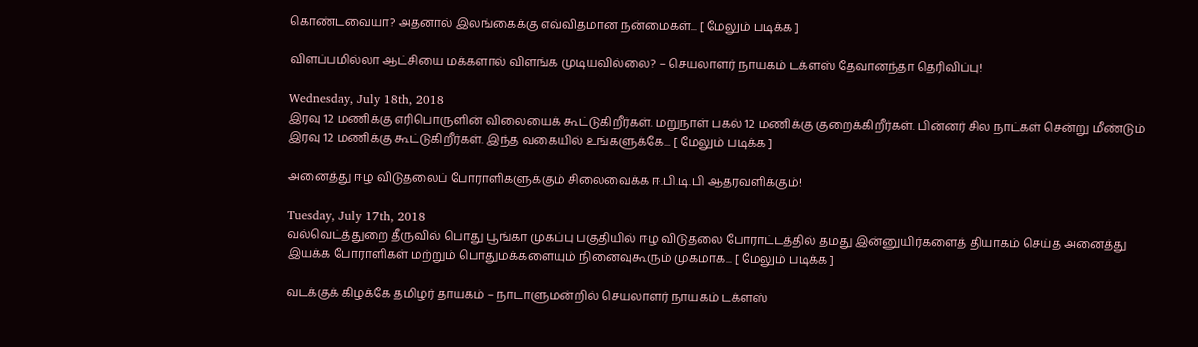கொண்டவையா? அதனால் இலங்கைக்கு எவ்விதமான நன்மைகள்... [ மேலும் படிக்க ]

விளப்பமில்லா ஆட்சியை மக்களால் விளங்க முடியவில்லை? – செயலாளர் நாயகம் டக்ளஸ் தேவானந்தா தெரிவிப்பு!

Wednesday, July 18th, 2018
இரவு 12 மணிக்கு எரிபொருளின் விலையைக் கூட்டுகிறீர்கள். மறுநாள் பகல் 12 மணிக்கு குறைக்கிறீர்கள். பின்னர் சில நாட்கள் சென்று மீண்டும் இரவு 12 மணிக்கு கூட்டுகிறீர்கள். இந்த வகையில் உங்களுக்கே... [ மேலும் படிக்க ]

அனைத்து ஈழ விடுதலைப் போராளிகளுக்கும் சிலைவைக்க ஈ.பி.டி.பி ஆதரவளிக்கும்!

Tuesday, July 17th, 2018
வல்வெட்த்துறை தீருவில் பொது பூங்கா முகப்பு பகுதியில் ஈழ விடுதலை போராட்டத்தில் தமது இன்னுயிர்களைத் தியாகம் செய்த அனைத்து இயக்க போராளிகள் மற்றும் பொதுமக்களையும் நினைவுகூரும் முகமாக... [ மேலும் படிக்க ]

வடக்குக் கிழக்கே தமிழர் தாயகம் – நாடாளுமன்றில் செயலாளர் நாயகம் டக்ளஸ்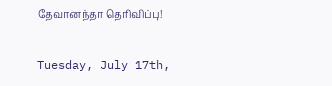தேவானந்தா தெரிவிப்பு!

Tuesday, July 17th,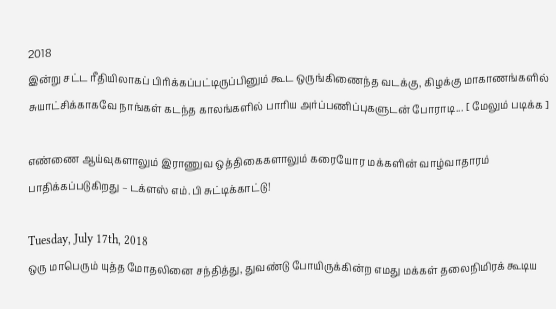2018
இன்று சட்ட ரீதியிலாகப் பிரிக்கப்பட்டிருப்பினும் கூட ஒருங்கிணைந்த வடக்கு, கிழக்கு மாகாணங்களில் சுயாட்சிக்காகவே நாங்கள் கடந்த காலங்களில் பாரிய அர்ப்பணிப்புகளுடன் போராடி... [ மேலும் படிக்க ]

எண்ணை ஆய்வுகளாலும் இராணுவ ஒத்திகைகளாலும் கரையோர மக்களின் வாழ்வாதாரம் பாதிக்கப்படுகிறது – டக்ளஸ் எம்.பி சுட்டிக்காட்டு!

Tuesday, July 17th, 2018
ஒரு மாபெரும் யுத்த மோதலினை சந்தித்து, துவண்டு போயிருக்கின்ற எமது மக்கள் தலைநிமிரக் கூடிய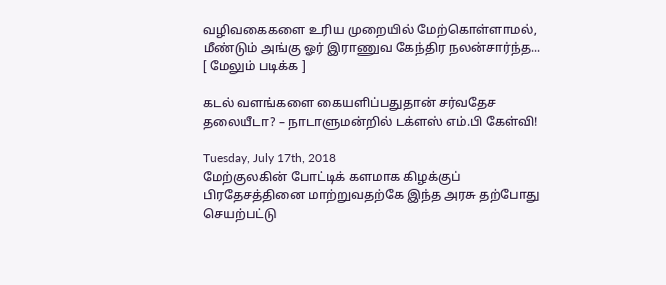வழிவகைகளை உரிய முறையில் மேற்கொள்ளாமல், மீண்டும் அங்கு ஓர் இராணுவ கேந்திர நலன்சார்ந்த... [ மேலும் படிக்க ]

கடல் வளங்களை கையளிப்பதுதான் சர்வதேச தலையீடா? – நாடாளுமன்றில் டக்ளஸ் எம்.பி கேள்வி!

Tuesday, July 17th, 2018
மேற்குலகின் போட்டிக் களமாக கிழக்குப் பிரதேசத்தினை மாற்றுவதற்கே இந்த அரசு தற்போது செயற்பட்டு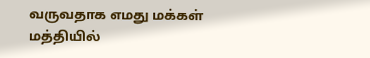வருவதாக எமது மக்கள் மத்தியில்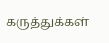கருத்துக்கள்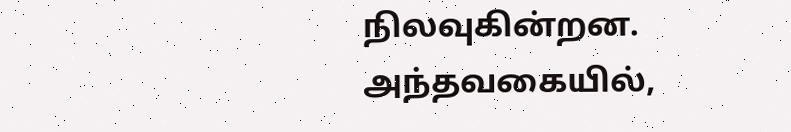நிலவுகின்றன. அந்தவகையில்,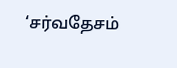‘சர்வதேசம்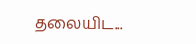தலையிட...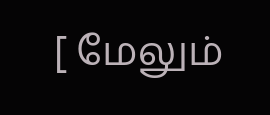[ மேலும்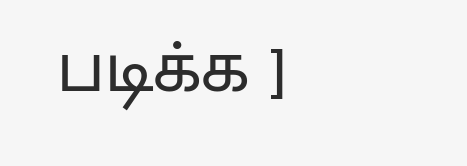படிக்க ]